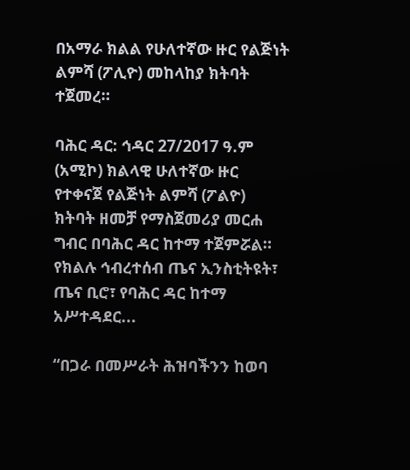በአማራ ክልል የሁለተኛው ዙር የልጅነት ልምሻ (ፖሊዮ) መከላከያ ክትባት ተጀመረ።

ባሕር ዳር: ኅዳር 27/2017 ዓ.ም (አሚኮ) ክልላዊ ሁለተኛው ዙር የተቀናጀ የልጅነት ልምሻ (ፖልዮ) ክትባት ዘመቻ የማስጀመሪያ መርሐ ግብር በባሕር ዳር ከተማ ተጀምሯል። የክልሉ ኅብረተሰብ ጤና ኢንስቲትዩት፣ ጤና ቢሮ፣ የባሕር ዳር ከተማ አሥተዳደር...

“በጋራ በመሥራት ሕዝባችንን ከወባ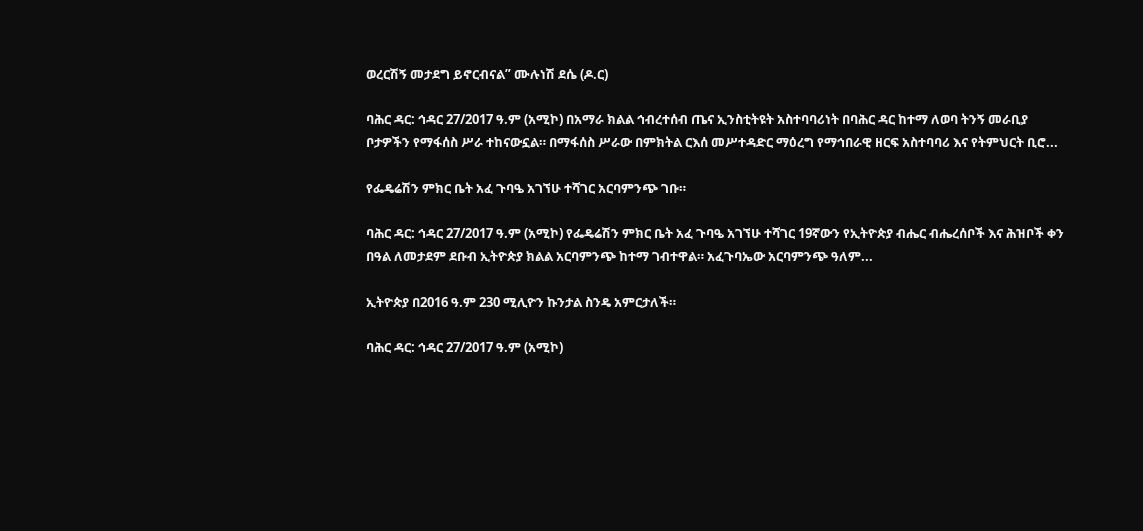ወረርሽኝ መታደግ ይኖርብናል” ሙሉነሽ ደሴ (ዶ.ር)

ባሕር ዳር: ኅዳር 27/2017 ዓ.ም (አሚኮ) በአማራ ክልል ኅብረተሰብ ጤና ኢንስቲትዩት አስተባባሪነት በባሕር ዳር ከተማ ለወባ ትንኝ መራቢያ ቦታዎችን የማፋሰስ ሥራ ተከናውኗል። በማፋሰስ ሥራው በምክትል ርእሰ መሥተዳድር ማዕረግ የማኅበራዊ ዘርፍ አስተባባሪ እና የትምህርት ቢሮ...

የፌዴሬሽን ምክር ቤት አፈ ጉባዔ አገኘሁ ተሻገር አርባምንጭ ገቡ።

ባሕር ዳር: ኅዳር 27/2017 ዓ.ም (አሚኮ) የፌዴሬሽን ምክር ቤት አፈ ጉባዔ አገኘሁ ተሻገር 19ኛውን የኢትዮጵያ ብሔር ብሔረሰቦች እና ሕዝቦች ቀን በዓል ለመታደም ደቡብ ኢትዮጵያ ክልል አርባምንጭ ከተማ ገብተዋል። አፈጉባኤው አርባምንጭ ዓለም...

ኢትዮጵያ በ2016 ዓ.ም 230 ሚሊዮን ኩንታል ስንዴ አምርታለች።

ባሕር ዳር: ኅዳር 27/2017 ዓ.ም (አሚኮ)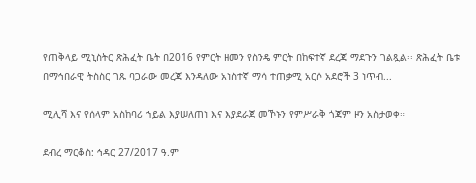የጠቅላይ ሚኒስትር ጽሕፈት ቤት በ2016 የምርት ዘመን የስንዴ ምርት በከፍተኛ ደረጃ ማደጉን ገልጿል፡፡ ጽሕፈት ቤቱ በማኅበራዊ ትስስር ገጹ ባጋራው መረጃ እንዳለው አነስተኛ ማሳ ተጠቃሚ አርሶ አደሮች 3 ነጥብ...

ሚሊሻ እና የሰላም አስከባሪ ኀይል እያሠለጠነ እና እያደራጀ መኾኑን የምሥራቅ ጎጃም ዞን አስታወቀ።

ደብረ ማርቆስ: ኅዳር 27/2017 ዓ.ም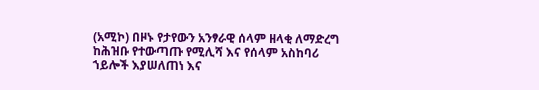(አሚኮ) በዞኑ የታየውን አንፃራዊ ሰላም ዘላቂ ለማድረግ ከሕዝቡ የተውጣጡ የሚሊሻ እና የሰላም አስከባሪ ኀይሎች እያሠለጠነ እና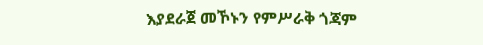እያደራጀ መኾኑን የምሥራቅ ጎጃም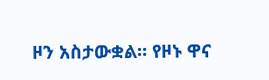ዞን አስታውቋል። የዞኑ ዋና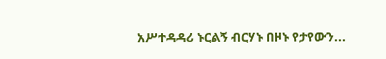አሥተዳዳሪ ኑርልኝ ብርሃኑ በዞኑ የታየውን...